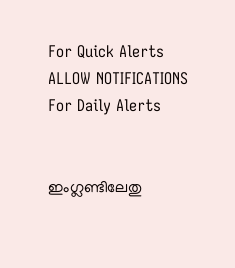For Quick Alerts
ALLOW NOTIFICATIONS
For Daily Alerts


ഇംഗ്ലണ്ടിലേതു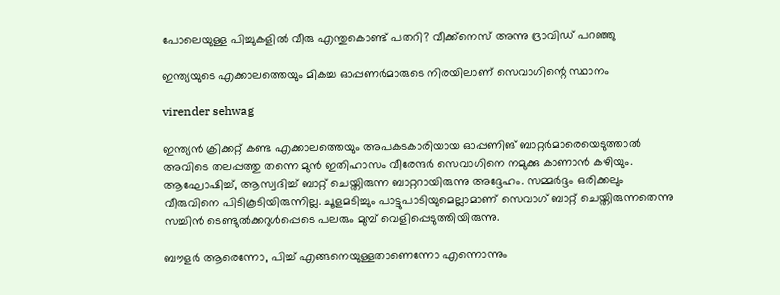പോലെയുള്ള പിച്ചുകളില്‍ വീരു എന്തുകൊണ്ട് പതറി? വീക്ക്‌നെസ് അന്നു ദ്രാവിഡ് പറഞ്ഞു

ഇന്ത്യയുടെ എക്കാലത്തെയും മികച്ച ഓപ്പണര്‍മാരുടെ നിരയിലാണ് സെവാഗിന്റെ സ്ഥാനം

virender sehwag

ഇന്ത്യന്‍ ക്രിക്കറ്റ് കണ്ട എക്കാലത്തെയും അപകടകാരിയായ ഓപ്പണിങ് ബാറ്റര്‍മാരെയെടുത്താല്‍ അവിടെ തലപ്പത്തു തന്നെ മുന്‍ ഇതിഹാസം വീരേന്ദര്‍ സെവാഗിനെ നമുക്കു കാണാന്‍ കഴിയും. ആഘോഷിച്ച്, ആസ്വദിച്ച് ബാറ്റ് ചെയ്തിരുന്ന ബാറ്ററായിരുന്നു അദ്ദേഹം. സമ്മര്‍ദ്ദം ഒരിക്കലും വീരുവിനെ പിടികൂടിയിരുന്നില്ല. ചൂളമടിച്ചും പാട്ടുപാടിയുമെല്ലാമാണ് സെവാഗ് ബാറ്റ് ചെയ്തിരുന്നതെന്നു സച്ചിന്‍ ടെണ്ടുല്‍ക്കറുള്‍പ്പെടെ പലരും മുമ്പ് വെളിപ്പെടുത്തിയിരുന്നു.

ബൗളര്‍ ആരെന്നോ, പിച്ച് എങ്ങനെയുള്ളതാണെന്നോ എന്നൊന്നും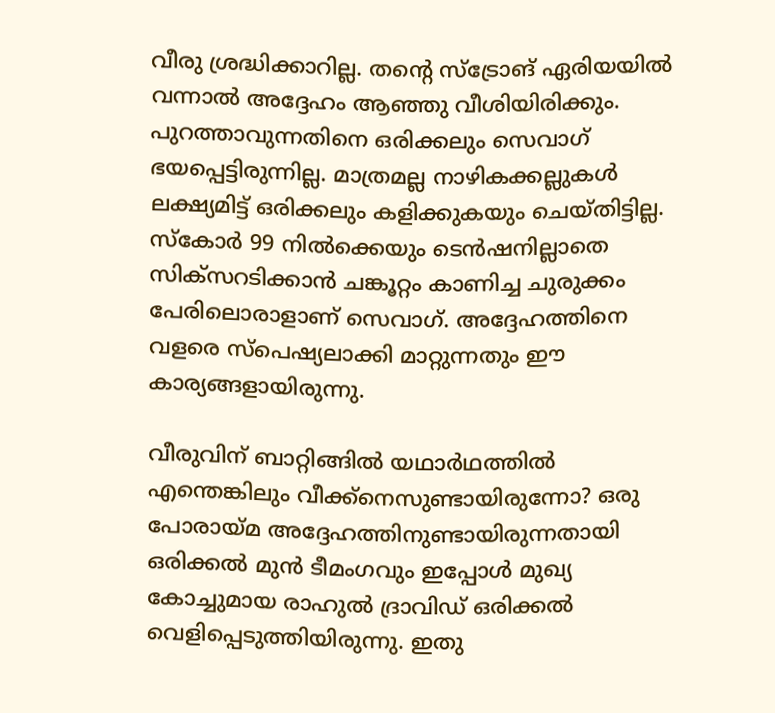വീരു ശ്രദ്ധിക്കാറില്ല. തന്റെ സ്‌ട്രോങ് ഏരിയയില്‍ വന്നാല്‍ അദ്ദേഹം ആഞ്ഞു വീശിയിരിക്കും. പുറത്താവുന്നതിനെ ഒരിക്കലും സെവാഗ് ഭയപ്പെട്ടിരുന്നില്ല. മാത്രമല്ല നാഴികക്കല്ലുകള്‍ ലക്ഷ്യമിട്ട് ഒരിക്കലും കളിക്കുകയും ചെയ്തിട്ടില്ല. സ്‌കോര്‍ 99 നില്‍ക്കെയും ടെന്‍ഷനില്ലാതെ സിക്‌സറടിക്കാന്‍ ചങ്കൂറ്റം കാണിച്ച ചുരുക്കം പേരിലൊരാളാണ് സെവാഗ്. അദ്ദേഹത്തിനെ വളരെ സ്‌പെഷ്യലാക്കി മാറ്റുന്നതും ഈ കാര്യങ്ങളായിരുന്നു.

വീരുവിന് ബാറ്റിങ്ങില്‍ യഥാര്‍ഥത്തില്‍ എന്തെങ്കിലും വീക്ക്‌നെസുണ്ടായിരുന്നോ? ഒരു പോരായ്മ അദ്ദേഹത്തിനുണ്ടായിരുന്നതായി ഒരിക്കല്‍ മുന്‍ ടീമംഗവും ഇപ്പോള്‍ മുഖ്യ കോച്ചുമായ രാഹുല്‍ ദ്രാവിഡ് ഒരിക്കല്‍ വെളിപ്പെടുത്തിയിരുന്നു. ഇതു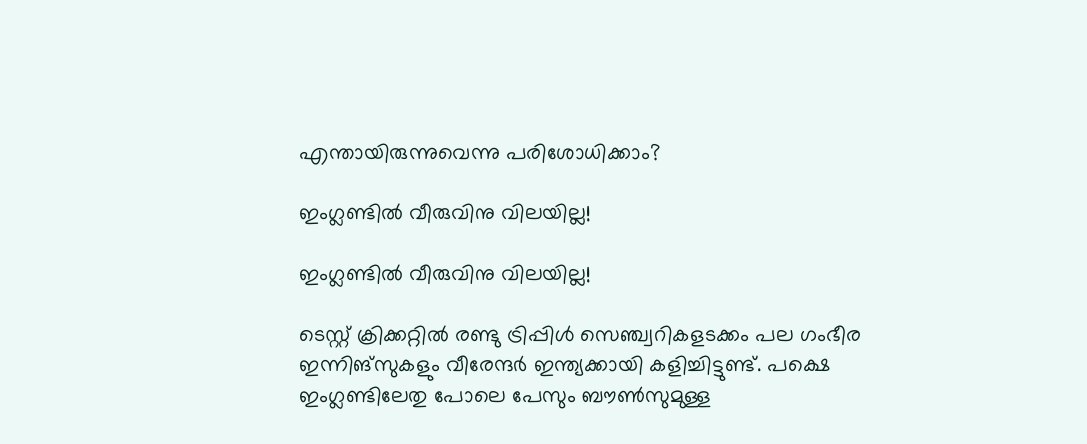എന്തായിരുന്നുവെന്നു പരിശോധിക്കാം?

ഇംഗ്ലണ്ടില്‍ വീരുവിനു വിലയില്ല!

ഇംഗ്ലണ്ടില്‍ വീരുവിനു വിലയില്ല!

ടെസ്റ്റ് ക്രിക്കറ്റില്‍ രണ്ടു ട്രിപ്പിള്‍ സെഞ്ച്വറികളടക്കം പല ഗംഭീര ഇന്നിങ്‌സുകളും വീരേന്ദര്‍ ഇന്ത്യക്കായി കളിച്ചിട്ടുണ്ട്. പക്ഷെ ഇംഗ്ലണ്ടിലേതു പോലെ പേസും ബൗണ്‍സുമുള്ള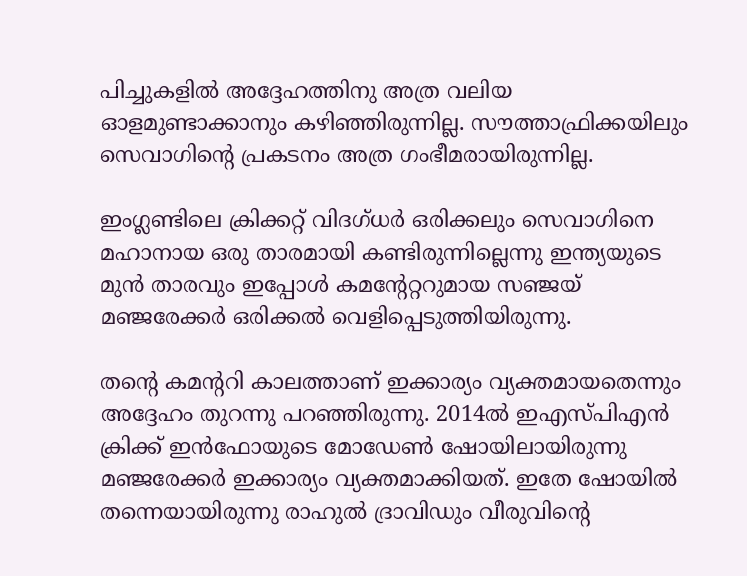പിച്ചുകളില്‍ അദ്ദേഹത്തിനു അത്ര വലിയ ഓളമുണ്ടാക്കാനും കഴിഞ്ഞിരുന്നില്ല. സൗത്താഫ്രിക്കയിലും സെവാഗിന്റെ പ്രകടനം അത്ര ഗംഭീമരായിരുന്നില്ല.

ഇംഗ്ലണ്ടിലെ ക്രിക്കറ്റ് വിദഗ്ധര്‍ ഒരിക്കലും സെവാഗിനെ മഹാനായ ഒരു താരമായി കണ്ടിരുന്നില്ലെന്നു ഇന്ത്യയുടെ മുന്‍ താരവും ഇപ്പോള്‍ കമന്റേറ്ററുമായ സഞ്ജയ് മഞ്ജരേക്കര്‍ ഒരിക്കല്‍ വെളിപ്പെടുത്തിയിരുന്നു.

തന്റെ കമന്ററി കാലത്താണ് ഇക്കാര്യം വ്യക്തമായതെന്നും അദ്ദേഹം തുറന്നു പറഞ്ഞിരുന്നു. 2014ല്‍ ഇഎസ്പിഎന്‍ ക്രിക്ക് ഇന്‍ഫോയുടെ മോഡേണ്‍ ഷോയിലായിരുന്നു മഞ്ജരേക്കര്‍ ഇക്കാര്യം വ്യക്തമാക്കിയത്. ഇതേ ഷോയില്‍ തന്നെയായിരുന്നു രാഹുല്‍ ദ്രാവിഡും വീരുവിന്റെ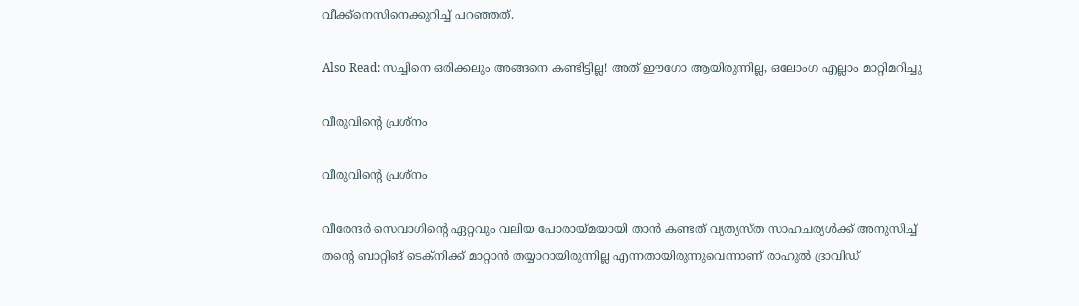വീക്ക്‌നെസിനെക്കുറിച്ച് പറഞ്ഞത്.

Also Read: സച്ചിനെ ഒരിക്കലും അങ്ങനെ കണ്ടിട്ടില്ല! അത് ഈഗോ ആയിരുന്നില്ല, ഒലോംഗ എല്ലാം മാറ്റിമറിച്ചു

വീരുവിന്റെ പ്രശ്‌നം

വീരുവിന്റെ പ്രശ്‌നം

വീരേന്ദര്‍ സെവാഗിന്റെ ഏറ്റവും വലിയ പോരായ്മയായി താന്‍ കണ്ടത് വ്യത്യസ്ത സാഹചര്യള്‍ക്ക് അനുസിച്ച് തന്റെ ബാറ്റിങ് ടെക്‌നിക്ക് മാറ്റാന്‍ തയ്യാറായിരുന്നില്ല എന്നതായിരുന്നുവെന്നാണ് രാഹുല്‍ ദ്രാവിഡ്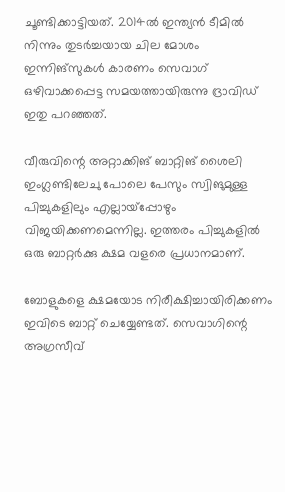ചൂണ്ടിക്കാട്ടിയത്. 2014ല്‍ ഇന്ത്യന്‍ ടീമില്‍ നിന്നും തുടര്‍ച്ചയായ ചില മോശം ഇന്നിങ്‌സുകള്‍ കാരണം സെവാഗ് ഒഴിവാക്കപ്പെട്ട സമയത്തായിരുന്നു ദ്രാവിഡ് ഇതു പറഞ്ഞത്.

വീരുവിന്റെ അറ്റാക്കിങ് ബാറ്റിങ് ശൈലി ഇംഗ്ലണ്ടിലേചു പോലെ പേസും സ്വിങുമുള്ള പിച്ചുകളിലും എല്ലായ്‌പ്പോഴും വിജയിക്കണമെന്നില്ല. ഇത്തരം പിച്ചുകളില്‍ ഒരു ബാറ്റര്‍ക്കു ക്ഷമ വളരെ പ്രധാനമാണ്.

ബോളുകളെ ക്ഷമയോട നിരീക്ഷിച്ചായിരിക്കണം ഇവിടെ ബാറ്റ് ചെയ്യേണ്ടത്. സെവാഗിന്റെ അഗ്രസീവ്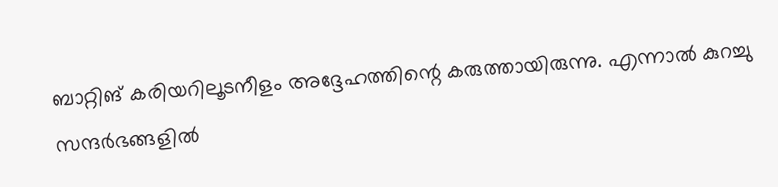ബാറ്റിങ് കരിയറിലൂടനീളം അദ്ദേഹത്തിന്റെ കരുത്തായിരുന്നു. എന്നാല്‍ കുറച്ചു സന്ദര്‍ഭങ്ങളില്‍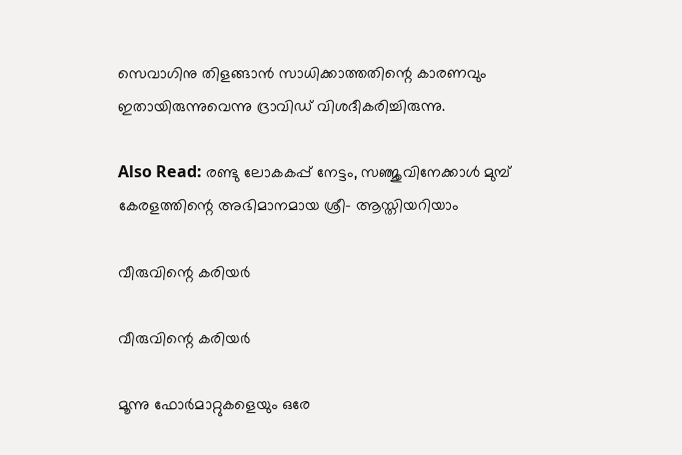സെവാഗിനു തിളങ്ങാന്‍ സാധിക്കാത്തതിന്റെ കാരണവും ഇതായിരുന്നുവെന്നു ദ്രാവിഡ് വിശദീകരിച്ചിരുന്നു.

Also Read: രണ്ടു ലോകകപ്പ് നേട്ടം, സഞ്ജുവിനേക്കാള്‍ മുമ്പ് കേരളത്തിന്റെ അഭിമാനമായ ശ്രീ- ആസ്തിയറിയാം

വീരുവിന്റെ കരിയര്‍

വീരുവിന്റെ കരിയര്‍

മൂന്നു ഫോര്‍മാറ്റുകളെയും ഒരേ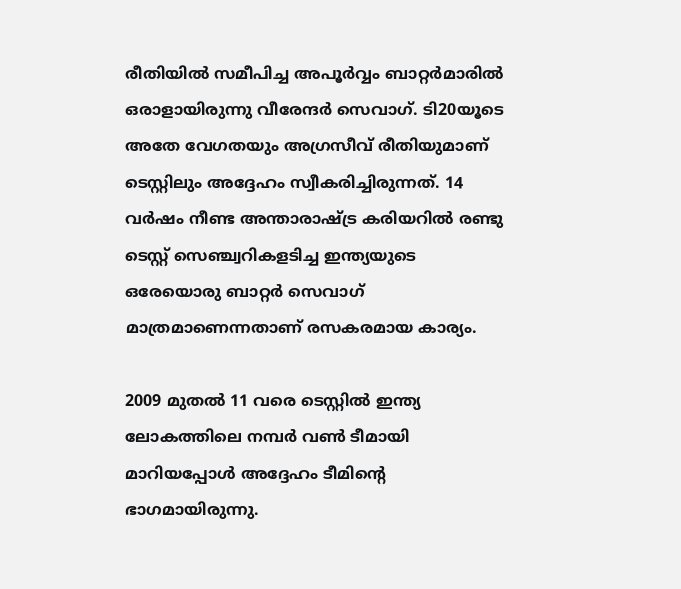രീതിയില്‍ സമീപിച്ച അപൂര്‍വ്വം ബാറ്റര്‍മാരില്‍ ഒരാളായിരുന്നു വീരേന്ദര്‍ സെവാഗ്. ടി20യൂടെ അതേ വേഗതയും അഗ്രസീവ് രീതിയുമാണ് ടെസ്റ്റിലും അദ്ദേഹം സ്വീകരിച്ചിരുന്നത്. 14 വര്‍ഷം നീണ്ട അന്താരാഷ്ട്ര കരിയറില്‍ രണ്ടു ടെസ്റ്റ് സെഞ്ച്വറികളടിച്ച ഇന്ത്യയുടെ ഒരേയൊരു ബാറ്റര്‍ സെവാഗ് മാത്രമാണെന്നതാണ് രസകരമായ കാര്യം.

2009 മുതല്‍ 11 വരെ ടെസ്റ്റില്‍ ഇന്ത്യ ലോകത്തിലെ നമ്പര്‍ വണ്‍ ടീമായി മാറിയപ്പോള്‍ അദ്ദേഹം ടീമിന്റെ ഭാഗമായിരുന്നു.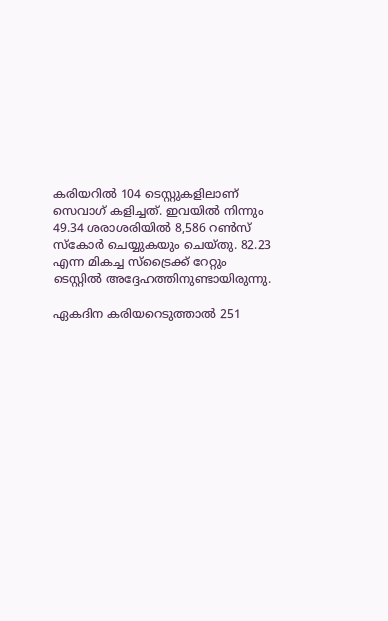കരിയറില്‍ 104 ടെസ്റ്റുകളിലാണ് സെവാഗ് കളിച്ചത്. ഇവയില്‍ നിന്നും 49.34 ശരാശരിയില്‍ 8,586 റണ്‍സ് സ്‌കോര്‍ ചെയ്യുകയും ചെയ്തു. 82.23 എന്ന മികച്ച സ്‌ട്രൈക്ക് റേറ്റും ടെസ്റ്റില്‍ അദ്ദേഹത്തിനുണ്ടായിരുന്നു.

ഏകദിന കരിയറെടുത്താല്‍ 251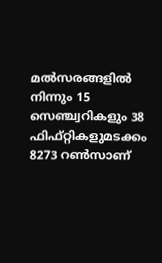മല്‍സരങ്ങളില്‍ നിന്നും 15 സെഞ്ച്വറികളും 38 ഫിഫ്റ്റികളുമടക്കം 8273 റണ്‍സാണ്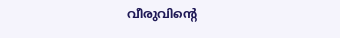വീരുവിന്റെ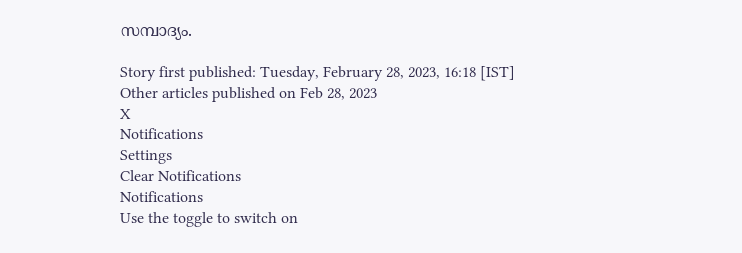സമ്പാദ്യം.

Story first published: Tuesday, February 28, 2023, 16:18 [IST]
Other articles published on Feb 28, 2023
X
Notifications
Settings
Clear Notifications
Notifications
Use the toggle to switch on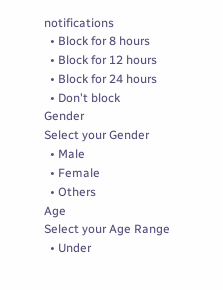notifications
  • Block for 8 hours
  • Block for 12 hours
  • Block for 24 hours
  • Don't block
Gender
Select your Gender
  • Male
  • Female
  • Others
Age
Select your Age Range
  • Under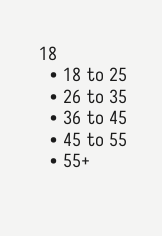18
  • 18 to 25
  • 26 to 35
  • 36 to 45
  • 45 to 55
  • 55+